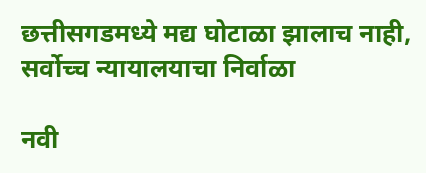छत्तीसगडमध्ये मद्य घोटाळा झालाच नाही, सर्वोच्च न्यायालयाचा निर्वाळा

नवी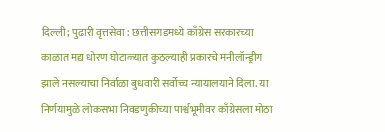दिल्ली; पुढारी वृत्तसेवा : छत्तीसगडमध्ये काँग्रेस सरकारच्या काळात मद्य धोरण घोटाळ्यात कुठल्याही प्रकारचे मनीलॉन्ड्रीग झाले नसल्याचा निर्वाळा बुधवारी सर्वोच्च न्यायालयाने दिला. या निर्णयामुळे लोकसभा निवडणुकीच्या पार्श्वभूमीवर काँग्रेसला मोठा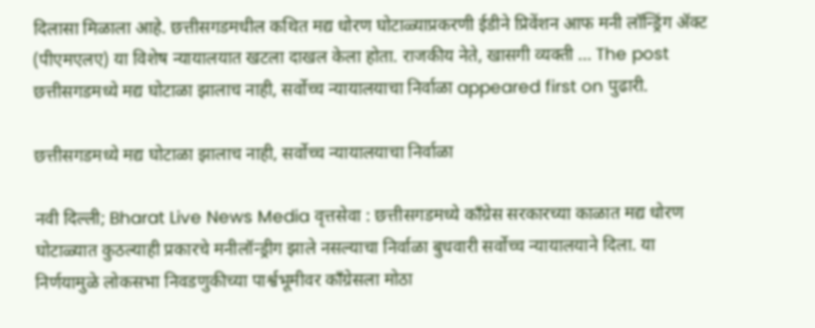दिलासा मिळाला आहे. छत्तीसगडमधील कथित मद्य धोरण घोटाळ्याप्रकरणी ईडीने प्रिवेंशन आफ मनी लॉन्ड्रिंग ॲक्ट (पीएमएलए) या विशेष न्यायालयात खटला दाखल केला होता. राजकीय नेते, खासगी व्यक्ती … The post छत्तीसगडमध्ये मद्य घोटाळा झालाच नाही, सर्वोच्च न्यायालयाचा निर्वाळा appeared first on पुढारी.

छत्तीसगडमध्ये मद्य घोटाळा झालाच नाही, सर्वोच्च न्यायालयाचा निर्वाळा

नवी दिल्ली; Bharat Live News Media वृत्तसेवा : छत्तीसगडमध्ये काँग्रेस सरकारच्या काळात मद्य धोरण घोटाळ्यात कुठल्याही प्रकारचे मनीलॉन्ड्रीग झाले नसल्याचा निर्वाळा बुधवारी सर्वोच्च न्यायालयाने दिला. या निर्णयामुळे लोकसभा निवडणुकीच्या पार्श्वभूमीवर काँग्रेसला मोठा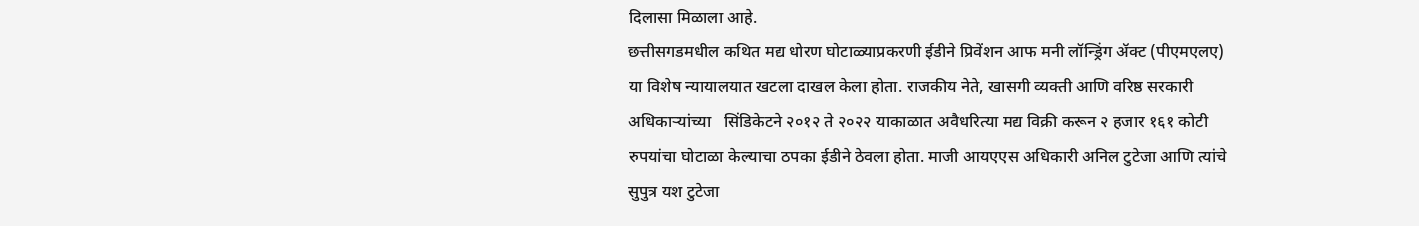दिलासा मिळाला आहे.
छत्तीसगडमधील कथित मद्य धोरण घोटाळ्याप्रकरणी ईडीने प्रिवेंशन आफ मनी लॉन्ड्रिंग ॲक्ट (पीएमएलए) या विशेष न्यायालयात खटला दाखल केला होता. राजकीय नेते, खासगी व्यक्ती आणि वरिष्ठ सरकारी अधिकाऱ्यांच्या   सिंडिकेटने २०१२ ते २०२२ याकाळात अवैधरित्या मद्य विक्री करून २ हजार १६१ कोटी रुपयांचा घोटाळा केल्याचा ठपका ईडीने ठेवला होता. माजी आयएएस अधिकारी अनिल टुटेजा आणि त्यांचे सुपुत्र यश टुटेजा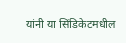यांनी या सिंडिकेटमधील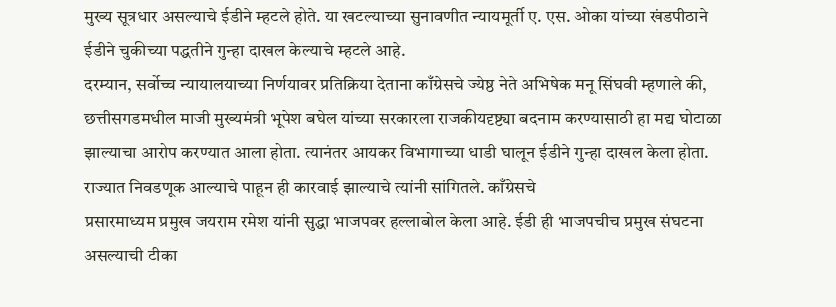मुख्य सूत्रधार असल्याचे ईडीने म्हटले होते. या खटल्याच्या सुनावणीत न्यायमूर्ती ए. एस. ओका यांच्या खंडपीठाने ईडीने चुकीच्या पद्धतीने गुन्हा दाखल केल्याचे म्हटले आहे.
दरम्यान, सर्वोच्च न्यायालयाच्या निर्णयावर प्रतिक्रिया देताना काँग्रेसचे ज्येष्ठ नेते अभिषेक मनू सिंघवी म्हणाले की, छत्तीसगडमधील माजी मुख्यमंत्री भूपेश बघेल यांच्या सरकारला राजकीयदृष्ट्या बदनाम करण्यासाठी हा मद्य घोटाळा झाल्याचा आरोप करण्यात आला होता. त्यानंतर आयकर विभागाच्या धाडी घालून ईडीने गुन्हा दाखल केला होता. राज्यात निवडणूक आल्याचे पाहून ही कारवाई झाल्याचे त्यांनी सांगितले. काँग्रेसचे
प्रसारमाध्यम प्रमुख जयराम रमेश यांनी सुद्धा भाजपवर हल्लाबोल केला आहे. ईडी ही भाजपचीच प्रमुख संघटना असल्याची टीका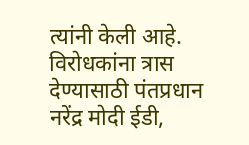त्यांनी केली आहे. विरोधकांना त्रास देण्यासाठी पंतप्रधान नरेंद्र मोदी ईडी,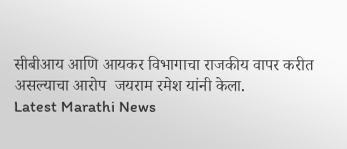सीबीआय आणि आयकर विभागाचा राजकीय वापर करीत असल्याचा आरोप  जयराम रमेश यांनी केला.
Latest Marathi News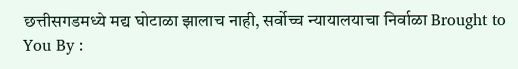छत्तीसगडमध्ये मद्य घोटाळा झालाच नाही, सर्वोच्च न्यायालयाचा निर्वाळा Brought to You By :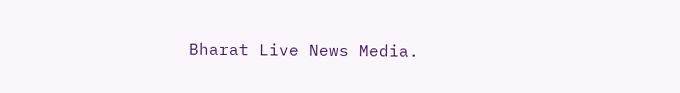Bharat Live News Media.